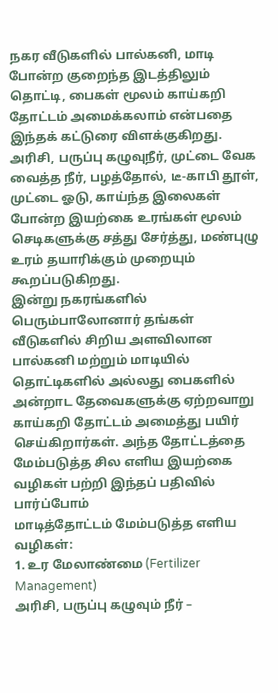நகர வீடுகளில் பால்கனி, மாடி போன்ற குறைந்த இடத்திலும் தொட்டி, பைகள் மூலம் காய்கறி தோட்டம் அமைக்கலாம் என்பதை இந்தக் கட்டுரை விளக்குகிறது. அரிசி, பருப்பு கழுவுநீர், முட்டை வேக வைத்த நீர், பழத்தோல், டீ-காபி தூள், முட்டை ஓடு, காய்ந்த இலைகள் போன்ற இயற்கை உரங்கள் மூலம் செடிகளுக்கு சத்து சேர்த்து, மண்புழு உரம் தயாரிக்கும் முறையும் கூறப்படுகிறது.
இன்று நகரங்களில் பெரும்பாலோனார் தங்கள் வீடுகளில் சிறிய அளவிலான பால்கனி மற்றும் மாடியில் தொட்டிகளில் அல்லது பைகளில் அன்றாட தேவைகளுக்கு ஏற்றவாறு காய்கறி தோட்டம் அமைத்து பயிர் செய்கிறார்கள். அந்த தோட்டத்தை மேம்படுத்த சில எளிய இயற்கை வழிகள் பற்றி இந்தப் பதிவில் பார்ப்போம்
மாடித்தோட்டம் மேம்படுத்த எளிய வழிகள்:
1. உர மேலாண்மை (Fertilizer Management)
அரிசி, பருப்பு கழுவும் நீர் –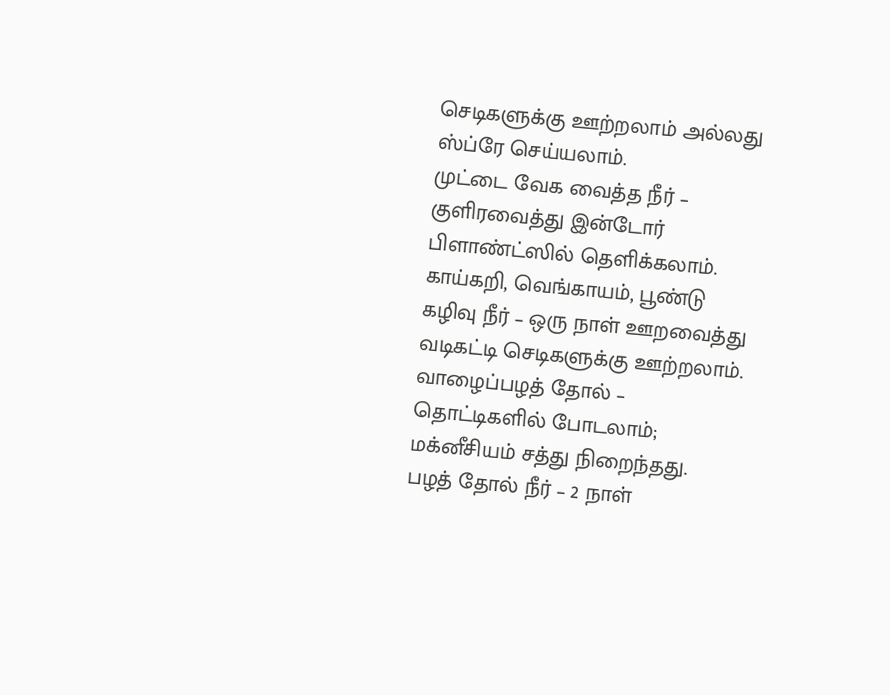செடிகளுக்கு ஊற்றலாம் அல்லது ஸ்ப்ரே செய்யலாம்.
முட்டை வேக வைத்த நீர் – குளிரவைத்து இன்டோர் பிளாண்ட்ஸில் தெளிக்கலாம்.
காய்கறி, வெங்காயம், பூண்டு கழிவு நீர் – ஒரு நாள் ஊறவைத்து வடிகட்டி செடிகளுக்கு ஊற்றலாம்.
வாழைப்பழத் தோல் – தொட்டிகளில் போடலாம்; மக்னீசியம் சத்து நிறைந்தது.
பழத் தோல் நீர் – 2 நாள்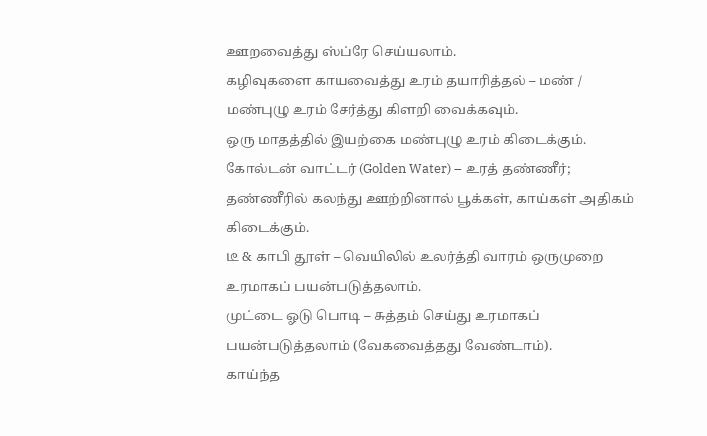ஊறவைத்து ஸ்ப்ரே செய்யலாம்.
கழிவுகளை காயவைத்து உரம் தயாரித்தல் – மண் / மண்புழு உரம் சேர்த்து கிளறி வைக்கவும்.
ஒரு மாதத்தில் இயற்கை மண்புழு உரம் கிடைக்கும்.
கோல்டன் வாட்டர் (Golden Water) – உரத் தண்ணீர்; தண்ணீரில் கலந்து ஊற்றினால் பூக்கள், காய்கள் அதிகம் கிடைக்கும்.
டீ & காபி தூள் – வெயிலில் உலர்த்தி வாரம் ஒருமுறை உரமாகப் பயன்படுத்தலாம்.
முட்டை ஓடு பொடி – சுத்தம் செய்து உரமாகப் பயன்படுத்தலாம் (வேகவைத்தது வேண்டாம்).
காய்ந்த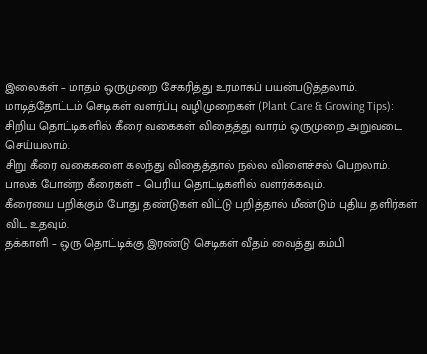இலைகள் – மாதம் ஒருமுறை சேகரித்து உரமாகப் பயன்படுத்தலாம்.
மாடித்தோட்டம் செடிகள் வளர்ப்பு வழிமுறைகள் (Plant Care & Growing Tips):
சிறிய தொட்டிகளில் கீரை வகைகள் விதைத்து வாரம் ஒருமுறை அறுவடை செய்யலாம்.
சிறு கீரை வகைகளை கலந்து விதைத்தால் நல்ல விளைச்சல் பெறலாம்.
பாலக் போன்ற கீரைகள் – பெரிய தொட்டிகளில் வளர்க்கவும்.
கீரையை பறிக்கும் போது தண்டுகள் விட்டு பறித்தால் மீண்டும் புதிய தளிர்கள் விட உதவும்.
தக்காளி – ஒரு தொட்டிக்கு இரண்டு செடிகள் வீதம் வைத்து கம்பி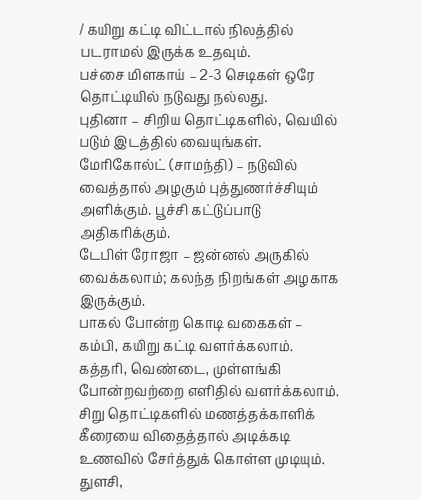/ கயிறு கட்டி விட்டால் நிலத்தில் படராமல் இருக்க உதவும்.
பச்சை மிளகாய் – 2-3 செடிகள் ஒரே தொட்டியில் நடுவது நல்லது.
புதினா – சிறிய தொட்டிகளில், வெயில் படும் இடத்தில் வையுங்கள்.
மேரிகோல்ட் (சாமந்தி) – நடுவில் வைத்தால் அழகும் புத்துணர்ச்சியும் அளிக்கும். பூச்சி கட்டுப்பாடு அதிகரிக்கும்.
டேபிள் ரோஜா – ஜன்னல் அருகில் வைக்கலாம்; கலந்த நிறங்கள் அழகாக இருக்கும்.
பாகல் போன்ற கொடி வகைகள் – கம்பி, கயிறு கட்டி வளர்க்கலாம்.
கத்தரி, வெண்டை, முள்ளங்கி போன்றவற்றை எளிதில் வளர்க்கலாம்.
சிறு தொட்டிகளில் மணத்தக்காளிக் கீரையை விதைத்தால் அடிக்கடி உணவில் சேர்த்துக் கொள்ள முடியும்.
துளசி,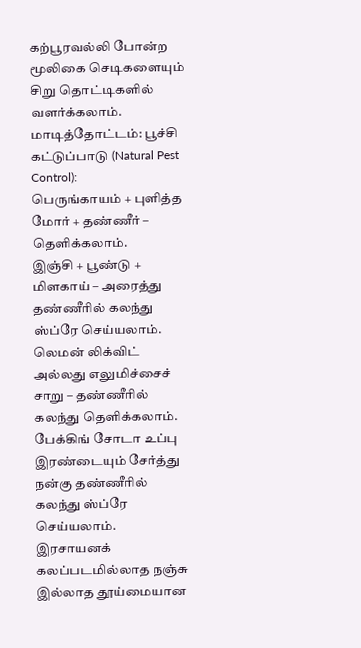கற்பூரவல்லி போன்ற மூலிகை செடிகளையும் சிறு தொட்டிகளில் வளர்க்கலாம்.
மாடித்தோட்டம்: பூச்சி கட்டுப்பாடு (Natural Pest Control):
பெருங்காயம் + புளித்த மோர் + தண்ணீர் – தெளிக்கலாம்.
இஞ்சி + பூண்டு + மிளகாய் – அரைத்து தண்ணீரில் கலந்து ஸ்ப்ரே செய்யலாம்.
லெமன் லிக்விட் அல்லது எலுமிச்சைச் சாறு – தண்ணீரில் கலந்து தெளிக்கலாம்.
பேக்கிங் சோடா உப்பு இரண்டையும் சேர்த்து நன்கு தண்ணீரில் கலந்து ஸ்ப்ரே செய்யலாம்.
இரசாயனக் கலப்படமில்லாத நஞ்சு இல்லாத தூய்மையான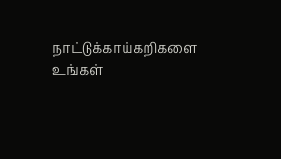நாட்டுக்காய்கறிகளை உங்கள்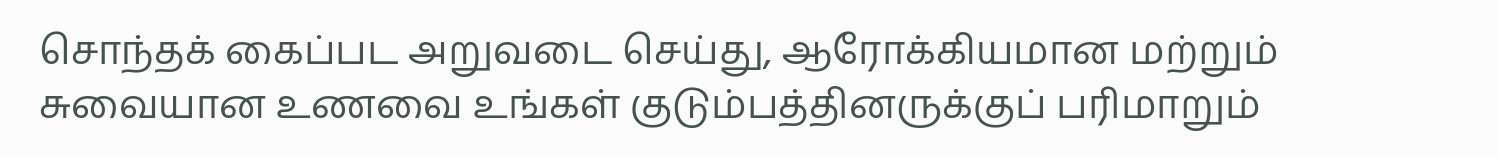சொந்தக் கைப்பட அறுவடை செய்து, ஆரோக்கியமான மற்றும் சுவையான உணவை உங்கள் குடும்பத்தினருக்குப் பரிமாறும்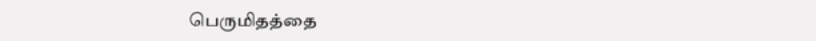பெருமிதத்தை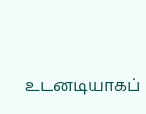உடனடியாகப்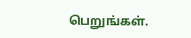பெறுங்கள்.